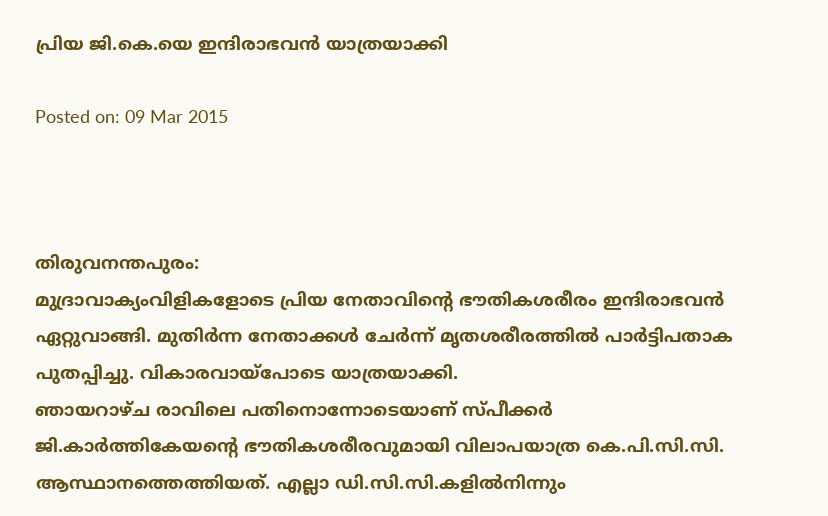പ്രിയ ജി.കെ.യെ ഇന്ദിരാഭവന്‍ യാത്രയാക്കി

Posted on: 09 Mar 2015



തിരുവനന്തപുരം:
മുദ്രാവാക്യംവിളികളോടെ പ്രിയ നേതാവിന്റെ ഭൗതികശരീരം ഇന്ദിരാഭവന്‍ ഏറ്റുവാങ്ങി. മുതിര്‍ന്ന നേതാക്കള്‍ ചേര്‍ന്ന് മൃതശരീരത്തില്‍ പാര്‍ട്ടിപതാക പുതപ്പിച്ചു. വികാരവായ്‌പോടെ യാത്രയാക്കി.
ഞായറാഴ്ച രാവിലെ പതിനൊന്നോടെയാണ് സ്പീക്കര്‍ ജി.കാര്‍ത്തികേയന്റെ ഭൗതികശരീരവുമായി വിലാപയാത്ര കെ.പി.സി.സി. ആസ്ഥാനത്തെത്തിയത്. എല്ലാ ഡി.സി.സി.കളില്‍നിന്നും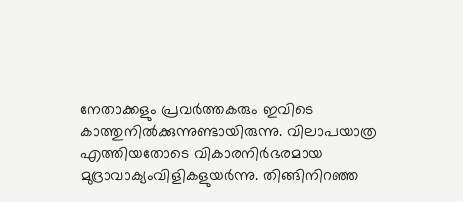നേതാക്കളും പ്രവര്‍ത്തകരും ഇവിടെ കാത്തുനില്‍ക്കുന്നുണ്ടായിരുന്നു. വിലാപയാത്ര എത്തിയതോടെ വികാരനിര്‍ഭരമായ മുദ്രാവാക്യംവിളികളുയര്‍ന്നു. തിങ്ങിനിറഞ്ഞ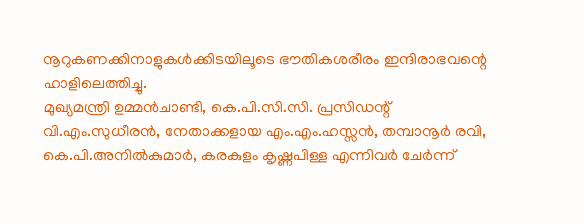നൂറുകണക്കിനാളുകള്‍ക്കിടയിലൂടെ ഭൗതികശരീരം ഇന്ദിരാഭവന്റെ ഹാളിലെത്തിച്ചു.
മുഖ്യമന്ത്രി ഉമ്മന്‍ചാണ്ടി, കെ.പി.സി.സി. പ്രസിഡന്റ് വി.എം.സുധീരന്‍, നേതാക്കളായ എം.എം.ഹസ്സന്‍, തമ്പാനൂര്‍ രവി, കെ.പി.അനില്‍കുമാര്‍, കരകുളം കൃഷ്ണപിള്ള എന്നിവര്‍ ചേര്‍ന്ന്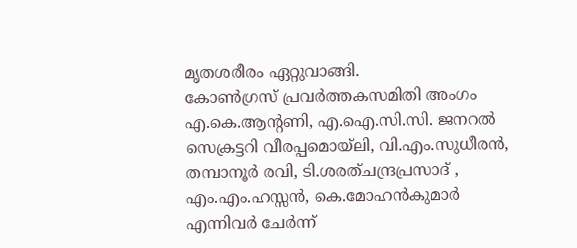മൃതശരീരം ഏറ്റുവാങ്ങി.
കോണ്‍ഗ്രസ് പ്രവര്‍ത്തകസമിതി അംഗം എ.കെ.ആന്റണി, എ.ഐ.സി.സി. ജനറല്‍ സെക്രട്ടറി വീരപ്പമൊയ്‌ലി, വി.എം.സുധീരന്‍, തമ്പാനൂര്‍ രവി, ടി.ശരത്ചന്ദ്രപ്രസാദ് , എം.എം.ഹസ്സന്‍, കെ.മോഹന്‍കുമാര്‍ എന്നിവര്‍ ചേര്‍ന്ന്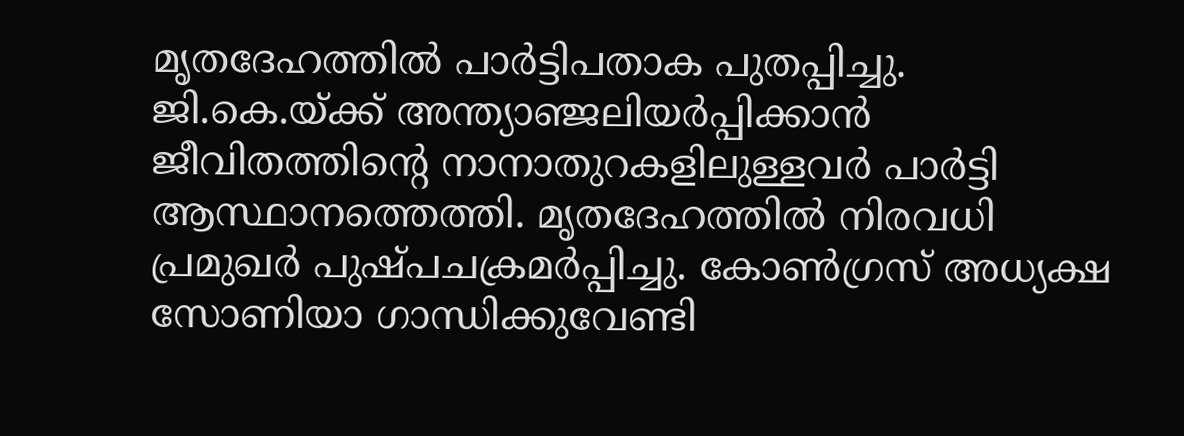മൃതദേഹത്തില്‍ പാര്‍ട്ടിപതാക പുതപ്പിച്ചു.
ജി.കെ.യ്ക്ക് അന്ത്യാഞ്ജലിയര്‍പ്പിക്കാന്‍ ജീവിതത്തിന്റെ നാനാതുറകളിലുള്ളവര്‍ പാര്‍ട്ടി ആസ്ഥാനത്തെത്തി. മൃതദേഹത്തില്‍ നിരവധി പ്രമുഖര്‍ പുഷ്പചക്രമര്‍പ്പിച്ചു. കോണ്‍ഗ്രസ് അധ്യക്ഷ സോണിയാ ഗാന്ധിക്കുവേണ്ടി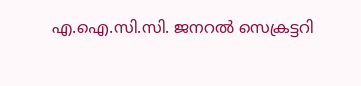എ.ഐ.സി.സി. ജനറല്‍ സെക്രട്ടറി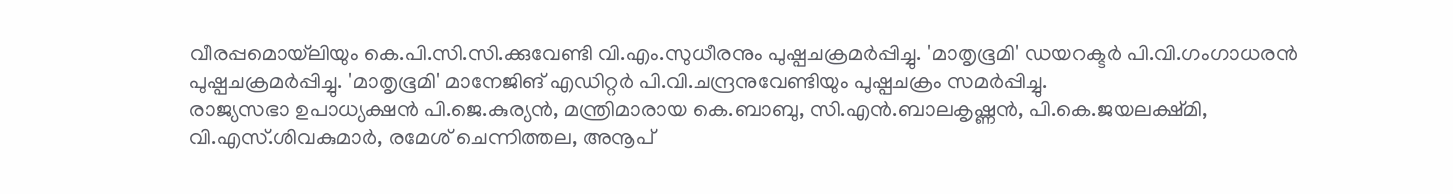വീരപ്പമൊയ്‌ലിയും കെ.പി.സി.സി.ക്കുവേണ്ടി വി.എം.സുധീരനും പുഷ്പചക്രമര്‍പ്പിച്ചു. 'മാതൃഭൂമി' ഡയറക്ടര്‍ പി.വി.ഗംഗാധരന്‍ പുഷ്പചക്രമര്‍പ്പിച്ചു. 'മാതൃഭൂമി' മാനേജിങ് എഡിറ്റര്‍ പി.വി.ചന്ദ്രനുവേണ്ടിയും പുഷ്പചക്രം സമര്‍പ്പിച്ചു.
രാജ്യസഭാ ഉപാധ്യക്ഷന്‍ പി.ജെ.കുര്യന്‍, മന്ത്രിമാരായ കെ.ബാബു, സി.എന്‍.ബാലകൃഷ്ണന്‍, പി.കെ.ജയലക്ഷ്മി, വി.എസ്.ശിവകുമാര്‍, രമേശ് ചെന്നിത്തല, അനൂപ്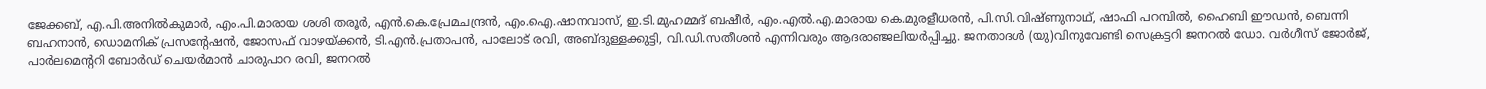ജേക്കബ്, എ.പി.അനില്‍കുമാര്‍, എം.പി.മാരായ ശശി തരൂര്‍, എന്‍.കെ.പ്രേമചന്ദ്രന്‍, എം.ഐ.ഷാനവാസ്, ഇ.ടി.മുഹമ്മദ് ബഷീര്‍, എം.എല്‍.എ.മാരായ കെ.മുരളീധരന്‍, പി.സി.വിഷ്ണുനാഥ്, ഷാഫി പറമ്പില്‍, ഹൈബി ഈഡന്‍, ബെന്നി ബഹനാന്‍, ഡൊമനിക് പ്രസന്റേഷന്‍, ജോസഫ് വാഴയ്ക്കന്‍, ടി.എന്‍.പ്രതാപന്‍, പാലോട് രവി, അബ്ദുള്ളക്കുട്ടി, വി.ഡി.സതീശന്‍ എന്നിവരും ആദരാഞ്ജലിയര്‍പ്പിച്ചു. ജനതാദള്‍ (യു)വിനുവേണ്ടി സെക്രട്ടറി ജനറല്‍ ഡോ. വര്‍ഗീസ് ജോര്‍ജ്, പാര്‍ലമെന്ററി ബോര്‍ഡ് ചെയര്‍മാന്‍ ചാരുപാറ രവി, ജനറല്‍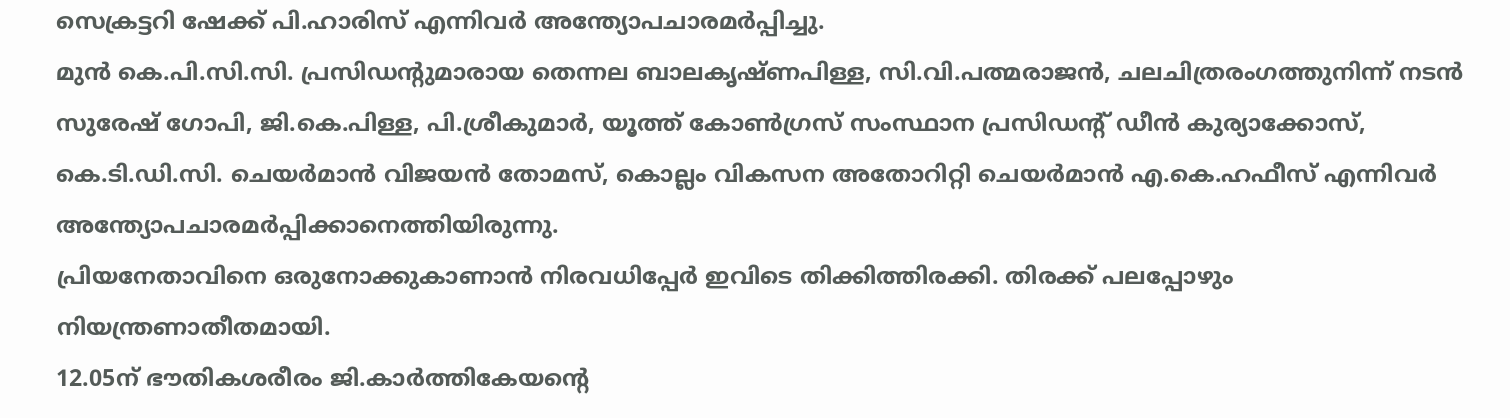സെക്രട്ടറി ഷേക്ക് പി.ഹാരിസ് എന്നിവര്‍ അന്ത്യോപചാരമര്‍പ്പിച്ചു.
മുന്‍ കെ.പി.സി.സി. പ്രസിഡന്റുമാരായ തെന്നല ബാലകൃഷ്ണപിള്ള, സി.വി.പത്മരാജന്‍, ചലചിത്രരംഗത്തുനിന്ന് നടന്‍ സുരേഷ് ഗോപി, ജി.കെ.പിള്ള, പി.ശ്രീകുമാര്‍, യൂത്ത് കോണ്‍ഗ്രസ് സംസ്ഥാന പ്രസിഡന്റ് ഡീന്‍ കുര്യാക്കോസ്, കെ.ടി.ഡി.സി. ചെയര്‍മാന്‍ വിജയന്‍ തോമസ്, കൊല്ലം വികസന അതോറിറ്റി ചെയര്‍മാന്‍ എ.കെ.ഹഫീസ് എന്നിവര്‍ അന്ത്യോപചാരമര്‍പ്പിക്കാനെത്തിയിരുന്നു.
പ്രിയനേതാവിനെ ഒരുനോക്കുകാണാന്‍ നിരവധിപ്പേര്‍ ഇവിടെ തിക്കിത്തിരക്കി. തിരക്ക് പലപ്പോഴും നിയന്ത്രണാതീതമായി.
12.05ന് ഭൗതികശരീരം ജി.കാര്‍ത്തികേയന്റെ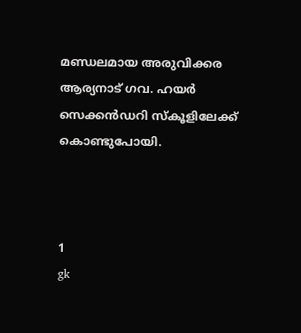മണ്ഡലമായ അരുവിക്കര ആര്യനാട് ഗവ. ഹയര്‍ സെക്കന്‍ഡറി സ്‌കൂളിലേക്ക് കൊണ്ടുപോയി.



1
gk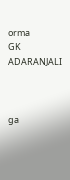orma
GK ADARANJALI



ga